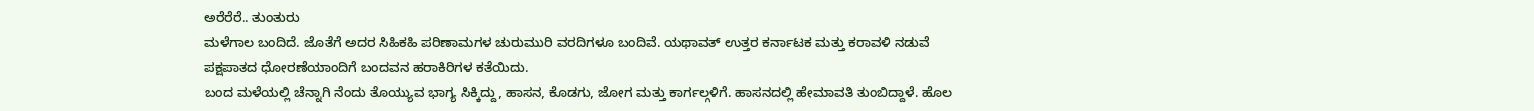ಅರೆರೆರೆ.. ತುಂತುರು
ಮಳೆಗಾಲ ಬಂದಿದೆ. ಜೊತೆಗೆ ಅದರ ಸಿಹಿಕಹಿ ಪರಿಣಾಮಗಳ ಚುರುಮುರಿ ವರದಿಗಳೂ ಬಂದಿವೆ. ಯಥಾವತ್ ಉತ್ತರ ಕರ್ನಾಟಕ ಮತ್ತು ಕರಾವಳಿ ನಡುವೆ ಪಕ್ಷಪಾತದ ಧೋರಣೆಯಾಂದಿಗೆ ಬಂದವನ ಹರಾಕಿರಿಗಳ ಕತೆಯಿದು.
ಬಂದ ಮಳೆಯಲ್ಲಿ ಚೆನ್ನಾಗಿ ನೆಂದು ತೊಯ್ಯುವ ಭಾಗ್ಯ ಸಿಕ್ಕಿದ್ದು, ಹಾಸನ, ಕೊಡಗು, ಜೋಗ ಮತ್ತು ಕಾರ್ಗಲ್ಗಳಿಗೆ. ಹಾಸನದಲ್ಲಿ ಹೇಮಾವತಿ ತುಂಬಿದ್ದಾಳೆ. ಹೊಲ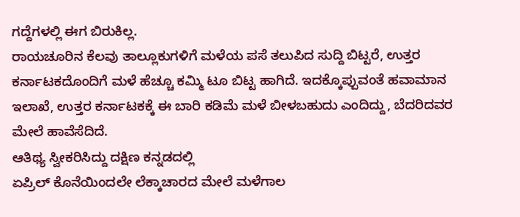ಗದ್ದೆಗಳಲ್ಲಿ ಈಗ ಬಿರುಕಿಲ್ಲ.
ರಾಯಚೂರಿನ ಕೆಲವು ತಾಲ್ಲೂಕುಗಳಿಗೆ ಮಳೆಯ ಪಸೆ ತಲುಪಿದ ಸುದ್ದಿ ಬಿಟ್ಟರೆ, ಉತ್ತರ ಕರ್ನಾಟಕದೊಂದಿಗೆ ಮಳೆ ಹೆಚ್ಚೂ ಕಮ್ಮಿ ಟೂ ಬಿಟ್ಟ ಹಾಗಿದೆ. ಇದಕ್ಕೊಪ್ಪುವಂತೆ ಹವಾಮಾನ ಇಲಾಖೆ, ಉತ್ತರ ಕರ್ನಾಟಕಕ್ಕೆ ಈ ಬಾರಿ ಕಡಿಮೆ ಮಳೆ ಬೀಳಬಹುದು ಎಂದಿದ್ದು, ಬೆದರಿದವರ ಮೇಲೆ ಹಾವೆಸೆದಿದೆ.
ಆತಿಥ್ಯ ಸ್ವೀಕರಿಸಿದ್ದು ದಕ್ಷಿಣ ಕನ್ನಡದಲ್ಲಿ
ಏಪ್ರಿಲ್ ಕೊನೆಯಿಂದಲೇ ಲೆಕ್ಕಾಚಾರದ ಮೇಲೆ ಮಳೆಗಾಲ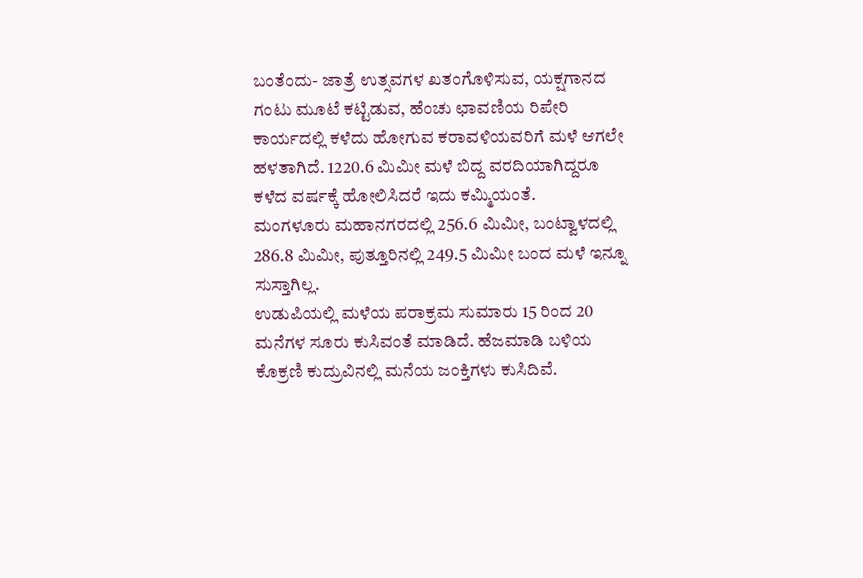ಬಂತೆಂದು- ಜಾತ್ರೆ ಉತ್ಸವಗಳ ಖತಂಗೊಳಿಸುವ, ಯಕ್ಷಗಾನದ ಗಂಟು ಮೂಟೆ ಕಟ್ಟಿಡುವ, ಹೆಂಚು ಛಾವಣಿಯ ರಿಪೇರಿ ಕಾರ್ಯದಲ್ಲಿ ಕಳೆದು ಹೋಗುವ ಕರಾವಳಿಯವರಿಗೆ ಮಳೆ ಆಗಲೇ ಹಳತಾಗಿದೆ. 1220.6 ಮಿಮೀ ಮಳೆ ಬಿದ್ದ ವರದಿಯಾಗಿದ್ದರೂ ಕಳೆದ ವರ್ಷಕ್ಕೆ ಹೋಲಿಸಿದರೆ ಇದು ಕಮ್ಮಿಯಂತೆ.
ಮಂಗಳೂರು ಮಹಾನಗರದಲ್ಲಿ 256.6 ಮಿಮೀ, ಬಂಟ್ವಾಳದಲ್ಲಿ 286.8 ಮಿಮೀ, ಪುತ್ತೂರಿನಲ್ಲಿ 249.5 ಮಿಮೀ ಬಂದ ಮಳೆ ಇನ್ನೂ ಸುಸ್ತಾಗಿಲ್ಲ.
ಉಡುಪಿಯಲ್ಲಿ ಮಳೆಯ ಪರಾಕ್ರಮ ಸುಮಾರು 15 ರಿಂದ 20 ಮನೆಗಳ ಸೂರು ಕುಸಿವಂತೆ ಮಾಡಿದೆ. ಹೆಜಮಾಡಿ ಬಳಿಯ ಕೊಕ್ರಣಿ ಕುದ್ರುವಿನಲ್ಲಿ ಮನೆಯ ಜಂಕ್ತಿಗಳು ಕುಸಿದಿವೆ.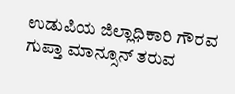ಉಡುಪಿಯ ಜಿಲ್ಲಾಧಿಕಾರಿ ಗೌರವ ಗುಪ್ತಾ ಮಾನ್ಸೂನ್ ತರುವ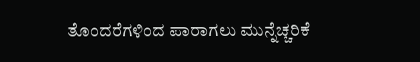ತೊಂದರೆಗಳಿಂದ ಪಾರಾಗಲು ಮುನ್ನೆಚ್ಚರಿಕೆ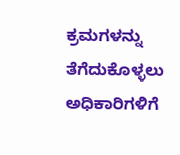ಕ್ರಮಗಳನ್ನು ತೆಗೆದುಕೊಳ್ಳಲು ಅಧಿಕಾರಿಗಳಿಗೆ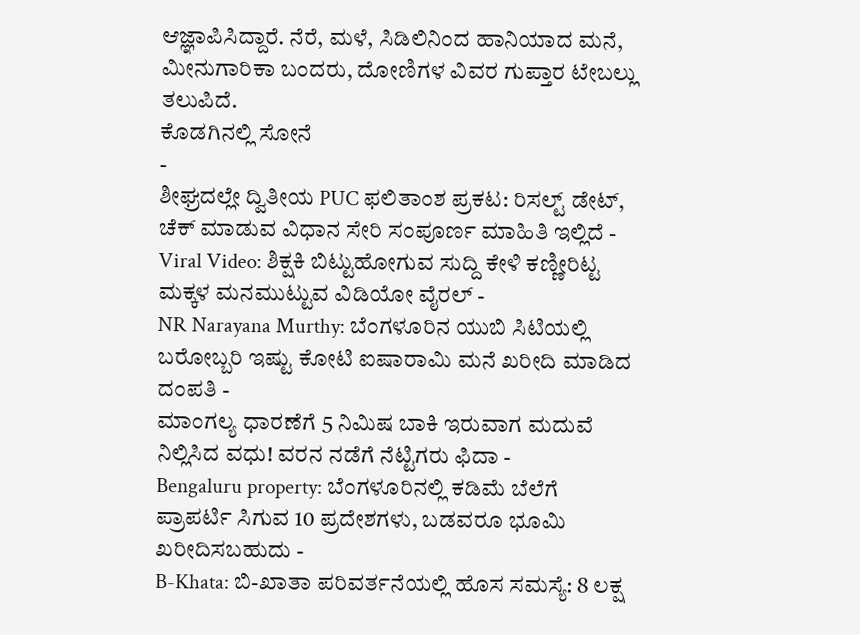ಆಜ್ಞಾಪಿಸಿದ್ದಾರೆ. ನೆರೆ, ಮಳೆ, ಸಿಡಿಲಿನಿಂದ ಹಾನಿಯಾದ ಮನೆ, ಮೀನುಗಾರಿಕಾ ಬಂದರು, ದೋಣಿಗಳ ವಿವರ ಗುಪ್ತಾರ ಟೇಬಲ್ಲು ತಲುಪಿದೆ.
ಕೊಡಗಿನಲ್ಲಿ ಸೋನೆ
-
ಶೀಘ್ರದಲ್ಲೇ ದ್ವಿತೀಯ PUC ಫಲಿತಾಂಶ ಪ್ರಕಟ: ರಿಸಲ್ಟ್ ಡೇಟ್, ಚೆಕ್ ಮಾಡುವ ವಿಧಾನ ಸೇರಿ ಸಂಪೂರ್ಣ ಮಾಹಿತಿ ಇಲ್ಲಿದೆ -
Viral Video: ಶಿಕ್ಷಕಿ ಬಿಟ್ಟುಹೋಗುವ ಸುದ್ದಿ ಕೇಳಿ ಕಣ್ಣೀರಿಟ್ಟ ಮಕ್ಕಳ ಮನಮುಟ್ಟುವ ವಿಡಿಯೋ ವೈರಲ್ -
NR Narayana Murthy: ಬೆಂಗಳೂರಿನ ಯುಬಿ ಸಿಟಿಯಲ್ಲಿ ಬರೋಬ್ಬರಿ ಇಷ್ಟು ಕೋಟಿ ಐಷಾರಾಮಿ ಮನೆ ಖರೀದಿ ಮಾಡಿದ ದಂಪತಿ -
ಮಾಂಗಲ್ಯ ಧಾರಣೆಗೆ 5 ನಿಮಿಷ ಬಾಕಿ ಇರುವಾಗ ಮದುವೆ ನಿಲ್ಲಿಸಿದ ವಧು! ವರನ ನಡೆಗೆ ನೆಟ್ಟಿಗರು ಫಿದಾ -
Bengaluru property: ಬೆಂಗಳೂರಿನಲ್ಲಿ ಕಡಿಮೆ ಬೆಲೆಗೆ ಪ್ರಾಪರ್ಟಿ ಸಿಗುವ 10 ಪ್ರದೇಶಗಳು, ಬಡವರೂ ಭೂಮಿ ಖರೀದಿಸಬಹುದು -
B-Khata: ಬಿ-ಖಾತಾ ಪರಿವರ್ತನೆಯಲ್ಲಿ ಹೊಸ ಸಮಸ್ಯೆ: 8 ಲಕ್ಷ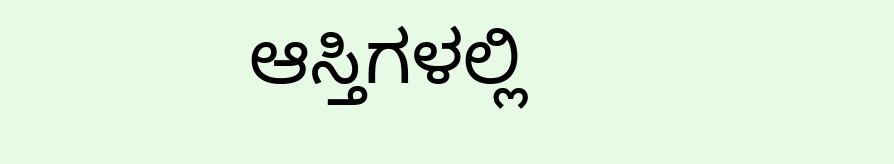ಆಸ್ತಿಗಳಲ್ಲಿ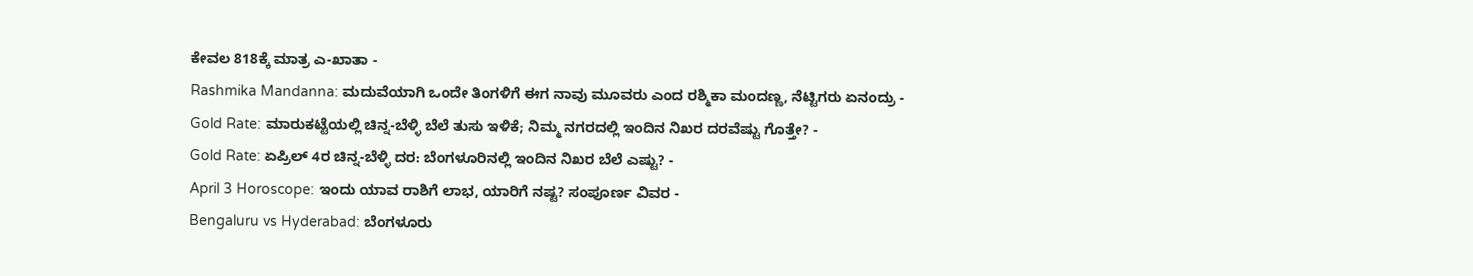ಕೇವಲ 818ಕ್ಕೆ ಮಾತ್ರ ಎ-ಖಾತಾ -
Rashmika Mandanna: ಮದುವೆಯಾಗಿ ಒಂದೇ ತಿಂಗಳಿಗೆ ಈಗ ನಾವು ಮೂವರು ಎಂದ ರಶ್ಮಿಕಾ ಮಂದಣ್ಣ, ನೆಟ್ಟಿಗರು ಏನಂದ್ರು -
Gold Rate: ಮಾರುಕಟ್ಟೆಯಲ್ಲಿ ಚಿನ್ನ-ಬೆಳ್ಳಿ ಬೆಲೆ ತುಸು ಇಳಿಕೆ; ನಿಮ್ಮ ನಗರದಲ್ಲಿ ಇಂದಿನ ನಿಖರ ದರವೆಷ್ಟು ಗೊತ್ತೇ? -
Gold Rate: ಏಪ್ರಿಲ್ 4ರ ಚಿನ್ನ-ಬೆಳ್ಳಿ ದರ: ಬೆಂಗಳೂರಿನಲ್ಲಿ ಇಂದಿನ ನಿಖರ ಬೆಲೆ ಎಷ್ಟು? -
April 3 Horoscope: ಇಂದು ಯಾವ ರಾಶಿಗೆ ಲಾಭ, ಯಾರಿಗೆ ನಷ್ಟ? ಸಂಪೂರ್ಣ ವಿವರ -
Bengaluru vs Hyderabad: ಬೆಂಗಳೂರು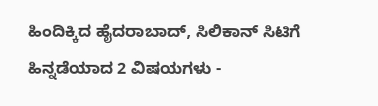ಹಿಂದಿಕ್ಕಿದ ಹೈದರಾಬಾದ್, ಸಿಲಿಕಾನ್ ಸಿಟಿಗೆ ಹಿನ್ನಡೆಯಾದ 2 ವಿಷಯಗಳು -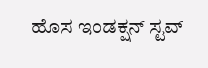ಹೊಸ ಇಂಡಕ್ಷನ್ ಸ್ಟವ್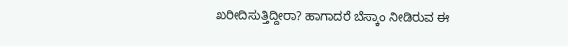ಖರೀದಿಸುತ್ತಿದ್ದೀರಾ? ಹಾಗಾದರೆ ಬೆಸ್ಕಾಂ ನೀಡಿರುವ ಈ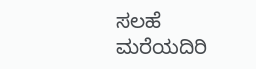ಸಲಹೆ ಮರೆಯದಿರಿ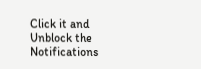Click it and Unblock the Notifications